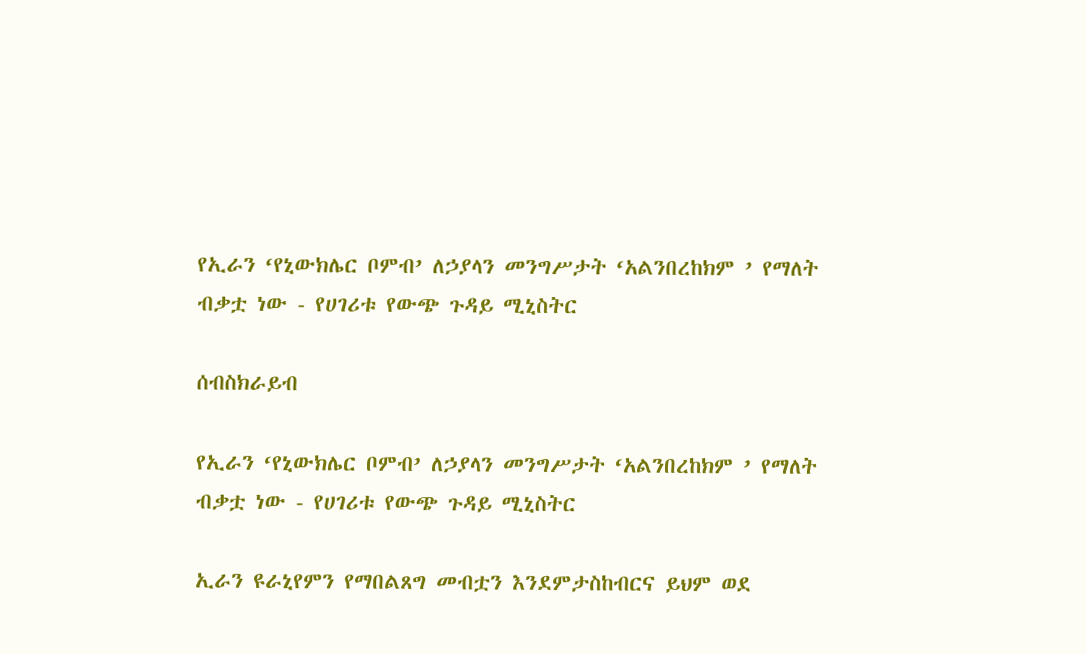የኢራን ‘የኒውክሌር ቦምብ’ ለኃያላን መንግሥታት ‘አልንበረከክም ’ የማለት ብቃቷ ነው - የሀገሪቱ የውጭ ጉዳይ ሚኒስትር

ሰብስክራይብ

የኢራን ‘የኒውክሌር ቦምብ’ ለኃያላን መንግሥታት ‘አልንበረከክም ’ የማለት ብቃቷ ነው - የሀገሪቱ የውጭ ጉዳይ ሚኒስትር

ኢራን ዩራኒየምን የማበልጸግ መብቷን እንደምታስከብርና ይህም ወደ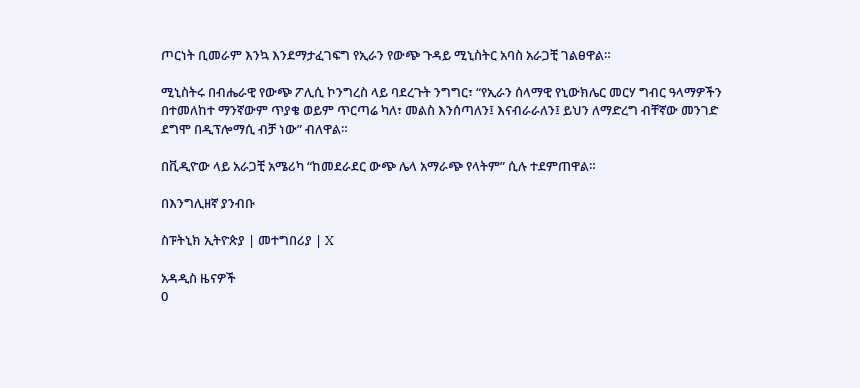ጦርነት ቢመራም እንኳ እንደማታፈገፍግ የኢራን የውጭ ጉዳይ ሚኒስትር አባስ አራጋቺ ገልፀዋል።

ሚኒስትሩ በብሔራዊ የውጭ ፖሊሲ ኮንግረስ ላይ ባደረጉት ንግግር፣ “የኢራን ሰላማዊ የኒውክሌር መርሃ ግብር ዓላማዎችን በተመለከተ ማንኛውም ጥያቄ ወይም ጥርጣሬ ካለ፣ መልስ እንሰጣለን፤ እናብራራለን፤ ይህን ለማድረግ ብቸኛው መንገድ ደግሞ በዲፕሎማሲ ብቻ ነው” ብለዋል።

በቪዲዮው ላይ አራጋቺ አሜሪካ “ከመደራደር ውጭ ሌላ አማራጭ የላትም” ሲሉ ተደምጠዋል።

በእንግሊዘኛ ያንብቡ

ስፑትኒክ ኢትዮጵያ | መተግበሪያ | X

አዳዲስ ዜናዎች
0